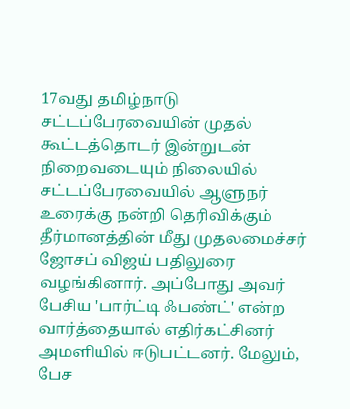17வது தமிழ்நாடு சட்டப்பேரவையின் முதல் கூட்டத்தொடர் இன்றுடன் நிறைவடையும் நிலையில் சட்டப்பேரவையில் ஆளுநர் உரைக்கு நன்றி தெரிவிக்கும் தீர்மானத்தின் மீது முதலமைச்சர் ஜோசப் விஜய் பதிலுரை வழங்கினார். அப்போது அவர் பேசிய 'பார்ட்டி ஃபண்ட்' என்ற வார்த்தையால் எதிர்கட்சினர் அமளியில் ஈடுபட்டனர். மேலும், பேச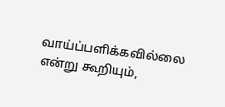வாய்ப்பளிக்கவில்லை என்று கூறியும்,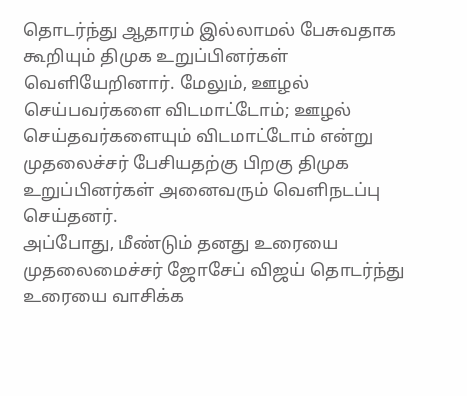தொடர்ந்து ஆதாரம் இல்லாமல் பேசுவதாக கூறியும் திமுக உறுப்பினர்கள் வெளியேறினார். மேலும், ஊழல் செய்பவர்களை விடமாட்டோம்; ஊழல் செய்தவர்களையும் விடமாட்டோம் என்று முதலைச்சர் பேசியதற்கு பிறகு திமுக உறுப்பினர்கள் அனைவரும் வெளிநடப்பு செய்தனர்.
அப்போது, மீண்டும் தனது உரையை முதலைமைச்சர் ஜோசேப் விஜய் தொடர்ந்து உரையை வாசிக்க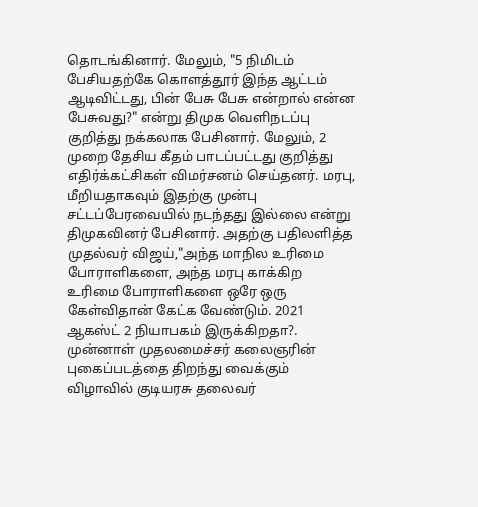தொடங்கினார். மேலும், "5 நிமிடம் பேசியதற்கே கொளத்தூர் இந்த ஆட்டம் ஆடிவிட்டது, பின் பேசு பேசு என்றால் என்ன பேசுவது?" என்று திமுக வெளிநடப்பு குறித்து நக்கலாக பேசினார். மேலும், 2 முறை தேசிய கீதம் பாடப்பட்டது குறித்து எதிர்க்கட்சிகள் விமர்சனம் செய்தனர். மரபு, மீறியதாகவும் இதற்கு முன்பு சட்டப்பேரவையில் நடந்தது இல்லை என்று திமுகவினர் பேசினார். அதற்கு பதிலளித்த முதல்வர் விஜய்,"அந்த மாநில உரிமை போராளிகளை, அந்த மரபு காக்கிற உரிமை போராளிகளை ஒரே ஒரு கேள்விதான் கேட்க வேண்டும். 2021 ஆகஸ்ட் 2 நியாபகம் இருக்கிறதா?. முன்னாள் முதலமைச்சர் கலைஞரின் புகைப்படத்தை திறந்து வைக்கும் விழாவில் குடியரசு தலைவர்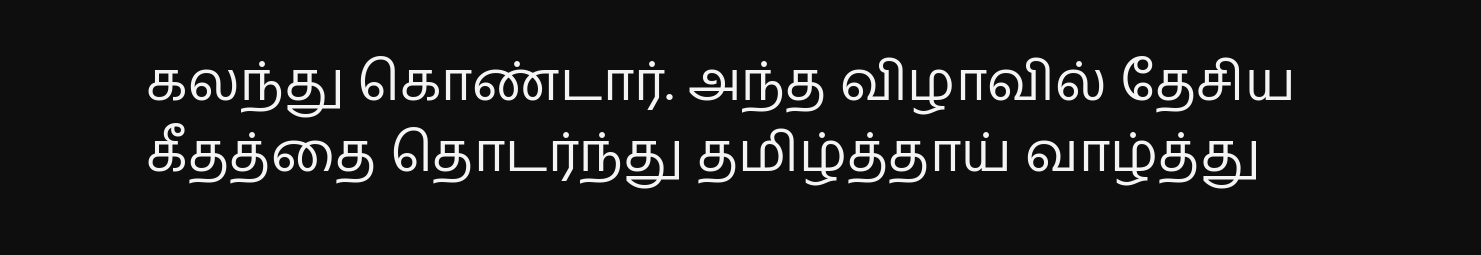கலந்து கொண்டார். அந்த விழாவில் தேசிய கீதத்தை தொடர்ந்து தமிழ்த்தாய் வாழ்த்து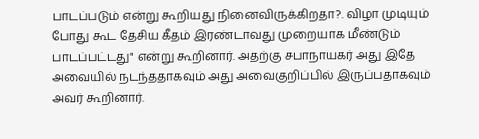பாடப்படும் என்று கூறியது நினைவிருக்கிறதா?. விழா முடியும் போது கூட தேசிய கீதம் இரண்டாவது முறையாக மீண்டும் பாடப்பட்டது" என்று கூறினார். அதற்கு சபாநாயகர் அது இதே அவையில் நடந்ததாகவும் அது அவைகுறிப்பில் இருப்பதாகவும் அவர் கூறினார்.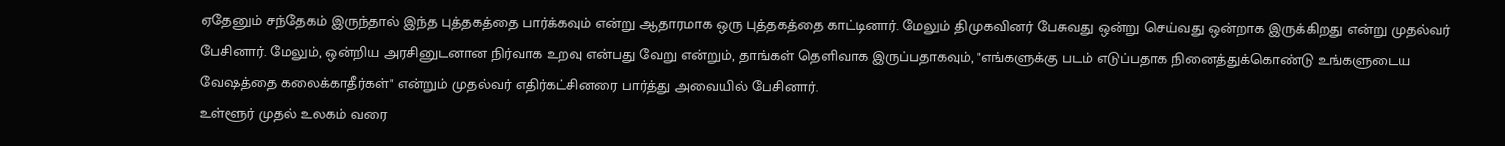ஏதேனும் சந்தேகம் இருந்தால் இந்த புத்தகத்தை பார்க்கவும் என்று ஆதாரமாக ஒரு புத்தகத்தை காட்டினார். மேலும் திமுகவினர் பேசுவது ஒன்று செய்வது ஒன்றாக இருக்கிறது என்று முதல்வர் பேசினார். மேலும், ஒன்றிய அரசினுடனான நிர்வாக உறவு என்பது வேறு என்றும், தாங்கள் தெளிவாக இருப்பதாகவும், "எங்களுக்கு படம் எடுப்பதாக நினைத்துக்கொண்டு உங்களுடைய வேஷத்தை கலைக்காதீர்கள்" என்றும் முதல்வர் எதிர்கட்சினரை பார்த்து அவையில் பேசினார்.
உள்ளூர் முதல் உலகம் வரை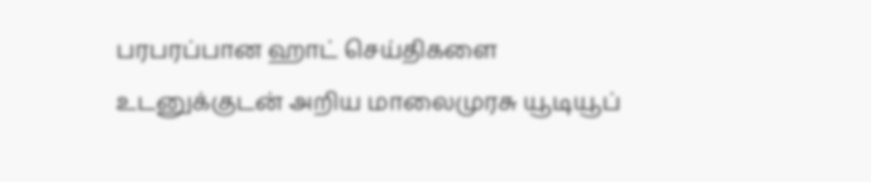பரபரப்பான ஹாட் செய்திகளை உடனுக்குடன் அறிய மாலைமுரசு யூடியூப்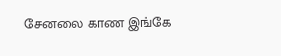சேனலை காண இங்கே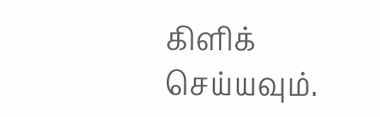கிளிக் செய்யவும்.